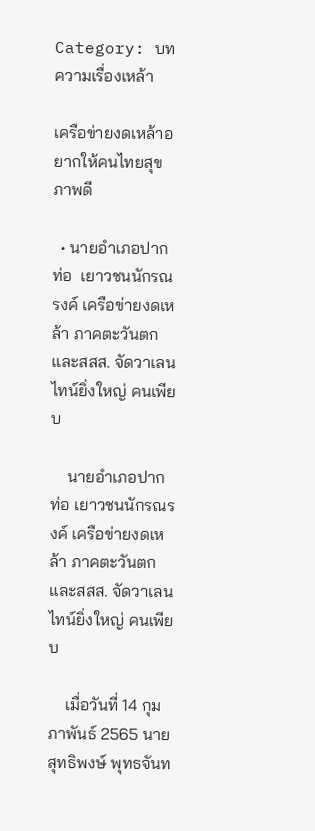Category: บทความเรื่องเหล้า

เครือข่ายงดเหล้าอยากให้คนไทยสุขภาพดี

  • นายอำเภอปากท่อ  เยาวชนนักรณรงค์ เครือข่ายงดเหล้า ภาคตะวันตก และสสส. จัดวาเลนไทน์ยิ่งใหญ่ คนเพียบ

    นายอำเภอปากท่อ เยาวชนนักรณรงค์ เครือข่ายงดเหล้า ภาคตะวันตก และสสส. จัดวาเลนไทน์ยิ่งใหญ่ คนเพียบ

    เมื่อวันที่ 14 กุมภาพันธ์ 2565 นายสุทธิพงษ์ พุทธจันท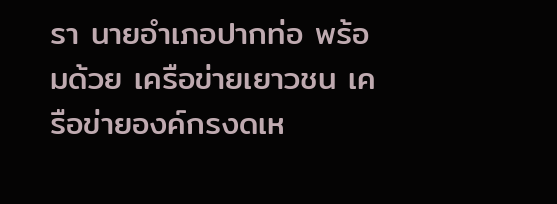รา นายอำเภอปากท่อ พร้อมด้วย เครือข่ายเยาวชน เครือข่ายองค์กรงดเห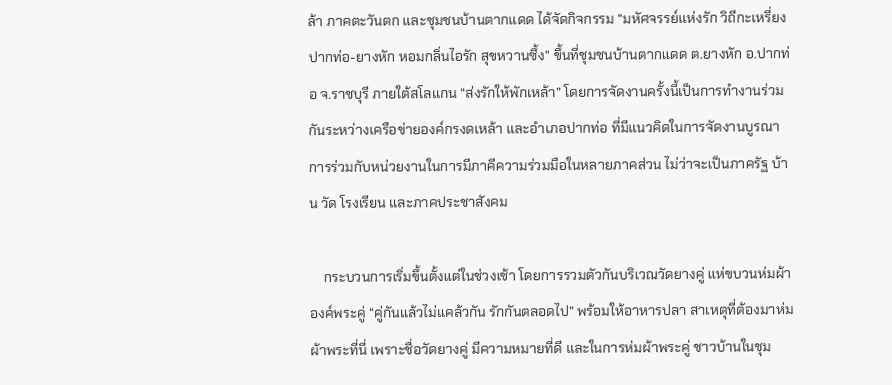ล้า ภาคตะวันตก และชุมชนบ้านตากแดด ได้จัดกิจกรรม “มหัศจรรย์แห่งรัก วิถีกะเหรี่ยงปากท่อ-ยางหัก หอมกลิ่นไอรัก สุขหวานซึ้ง” ขึ้นที่ชุมชนบ้านตากแดด ต.ยางหัก อ.ปากท่อ จ.ราชบุรี ภายใต้สโลแกน “ส่งรักให้พักเหล้า” โดยการจัดงานครั้งนี้เป็นการทำงานร่วมกันระหว่างเครือข่ายองค์กรงดเหล้า และอำเภอปากท่อ ที่มีแนวคิดในการจัดงานบูรณาการร่วมกับหน่วยงานในการมีภาคีความร่วมมือในหลายภาคส่วน ไม่ว่าจะเป็นภาครัฐ บ้าน วัด โรงเรียน และภาคประชาสังคม

    กระบวนการเริ่มขึ้นตั้งแต่ในช่วงเช้า โดยการรวมตัวกันบริเวณวัดยางคู่ แห่ขบวนห่มผ้าองค์พระคู่ “คู่กันแล้วไม่แคล้วกัน รักกันตลอดไป” พร้อมให้อาหารปลา สาเหตุที่ต้องมาห่มผ้าพระที่นี่ เพราะชื่อวัดยางคู่ มีความหมายที่ดี และในการห่มผ้าพระคู่ ชาวบ้านในชุม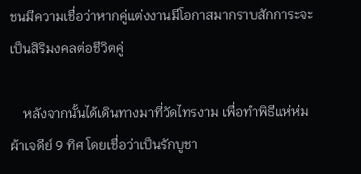ชนมีความเชื่อว่าหากคู่แต่งงานมีโอกาสมากราบสักการะจะเป็นสิริมงคลต่อชีวิตคู่

    หลังจากนั้นได้เดินทางมาที่วัดไทรงาม เพื่อทำพิธีแห่ห่มผ้าเจดีย์ 9 ทิศ โดยเชื่อว่าเป็นรักบูชา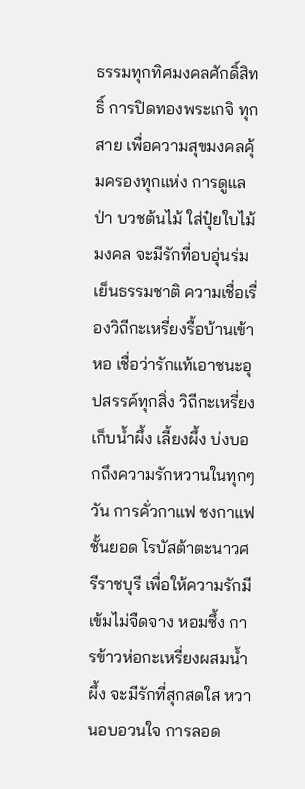ธรรมทุกทิศมงคลศักดิ์สิทธิ์ การปิดทองพระเกจิ ทุกสาย เพื่อความสุขมงคลคุ้มครองทุกแห่ง การดูแลป่า บวชต้นไม้ ใส่ปุ๋ยใบไม้มงคล จะมีรักที่อบอุ่นร่มเย็นธรรมชาติ ความเชื่อเรื่องวิถีกะเหรี่ยงรื้อบ้านเข้าหอ เชื่อว่ารักแท้เอาชนะอุปสรรค์ทุกสิ่ง วิถีกะเหรี่ยงเก็บน้ำผึ้ง เลี้ยงผึ้ง บ่งบอกถึงความรักหวานในทุกๆ วัน การคั่วกาแฟ ชงกาแฟชั้นยอด โรบัสต้าตะนาวศรีราชบุรี เพื่อให้ความรักมีเข้มไม่จืดจาง หอมซึ้ง การข้าวห่อกะเหรี่ยงผสมน้ำผึ้ง จะมีรักที่สุกสดใส หวานอบอวนใจ การลอด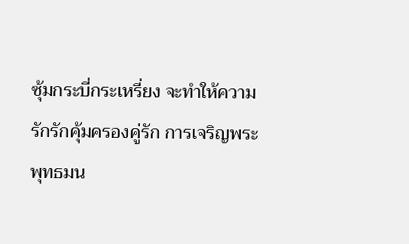ซุ้มกระบี่กระเหรี่ยง จะทำให้ความรักรักคุ้มครองคู่รัก การเจริญพระพุทธมน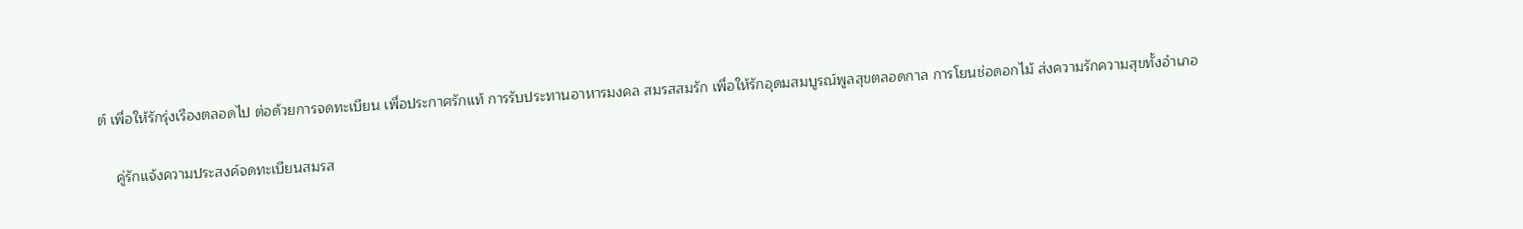ต์ เพื่อให้รักรุ่งเรืองตลอดไป ต่อด้วยการจดทะเบียน เพื่อประกาศรักแท้ การรับประทานอาหารมงคล สมรสสมรัก เพื่อให้รักอุดมสมบูรณ์พูลสุขตลอดกาล การโยนช่อดอกไม้ ส่งความรักความสุขทั้งอำเภอ

    คู่รักแจ้งความประสงค์จดทะเบียนสมรส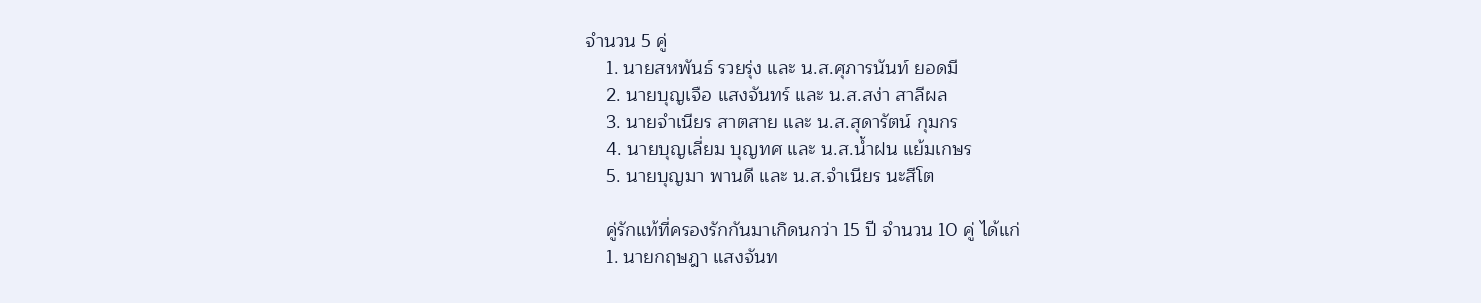จำนวน 5 คู่
    1. นายสหพันธ์ รวยรุ่ง และ น.ส.ศุภารนันท์ ยอดมี
    2. นายบุญเจือ แสงจันทร์ และ น.ส.สง่า สาลีผล
    3. นายจำเนียร สาตสาย และ น.ส.สุดารัตน์ กุมกร
    4. นายบุญเลี่ยม บุญทศ และ น.ส.น้ำฝน แย้มเกษร
    5. นายบุญมา พานดี และ น.ส.จำเนียร นะสีโต

    คู่รักแท้ที่ครองรักกันมาเกิดนกว่า 15 ปี จำนวน 10 คู่ ได้แก่
    1. นายกฤษฎา แสงจันท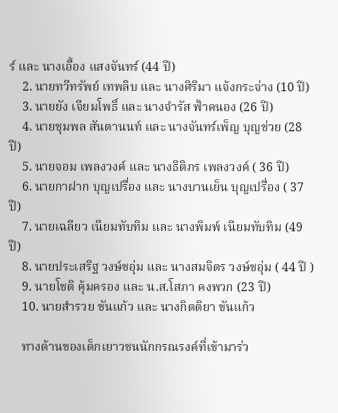ร์ และ นางเอื้อง แสงจันทร์ (44 ปี)
    2. นายทวีทรัพย์ เทพลิบ และ นางศิริมา แจ้งกระจ่าง (10 ปี)
    3. นายยัง เจียมโพธิ์ และ นางจำรัส ฟ้าคนอง (26 ปี)
    4. นายชุมพล สันตานนท์ และ นางจันทร์เพ็ญ บุญช่วย (28 ปี)
    5. นายจอม เพลงวงค์ และ นางธิติภร เพลงวงค์ ( 36 ปี)
    6. นายกาฝาก บุญเปรื่อง และ นางบานเย็น บุญเปรื่อง ( 37 ปี)
    7. นายเฉลียว เนียมทับทิม และ นางพิมพ์ เนียมทับทิม (49 ปี)
    8. นายประเสริฐ วงษ์ชอุ่ม และ นางสมจิตร วงษ์ชอุ่ม ( 44 ปี )
    9. นายโชติ คุ้มครอง และ น.ส.โสภา คงพวก (23 ปี)
    10. นายสำรวย ขันแก้ว และ นางกิตติยา ขันแก้ว

    ทางด้านของเด็กเยาวชนนักกรณรงค์ที่เข้ามาร่ว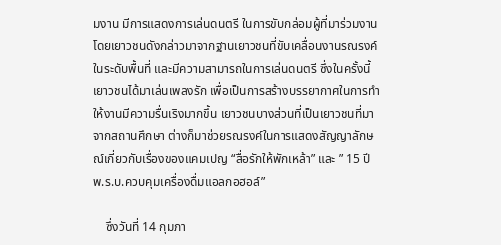มงาน มีการแสดงการเล่นดนตรี ในการขับกล่อมผู้ที่มาร่วมงาน โดยเยาวชนดังกล่าวมาจากฐานเยาวชนที่ขับเคลื่อนงานรณรงค์ในระดับพื้นที่ และมีความสามารถในการเล่นดนตรี ซึ่งในครั้งนี้ เยาวชนได้มาเล่นเพลงรัก เพื่อเป็นการสร้างบรรยากาศในการทำให้งานมีความรื่นเริงมากขึ้น เยาวชนบางส่วนที่เป็นเยาวชนที่มาจากสถานศึกษา ต่างก็มาช่วยรณรงค์ในการแสดงสัญญาลักษณ์เกี่ยวกับเรื่องของแคมเปญ “สื่อรักให้พักเหล้า” และ ” 15 ปี พ.ร.บ.ควบคุมเครื่องดื่มแอลกอฮอล์”

    ซึ่งวันที่ 14 กุมภา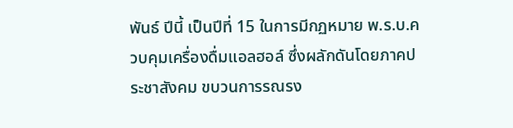พันธ์ ปีนี้ เป็นปีที่ 15 ในการมีกฏหมาย พ.ร.บ.ควบคุมเครื่องดื่มแอลฮอล์ ซึ่งผลักดันโดยภาคประชาสังคม ขบวนการรณรง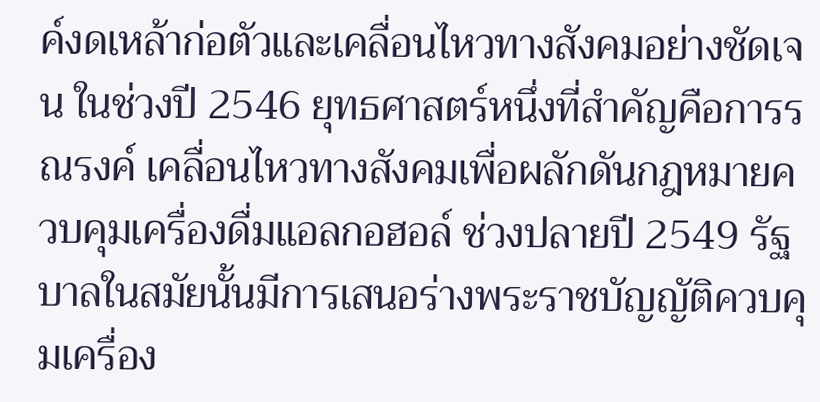ค์งดเหล้าก่อตัวและเคลื่อนไหวทางสังคมอย่างชัดเจน ในช่วงปี 2546 ยุทธศาสตร์หนึ่งที่สำคัญคือการรณรงค์ เคลื่อนไหวทางสังคมเพื่อผลักดันกฎหมายควบคุมเครื่องดื่มแอลกอฮอล์ ช่วงปลายปี 2549 รัฐบาลในสมัยนั้นมีการเสนอร่างพระราชบัญญัติควบคุมเครื่อง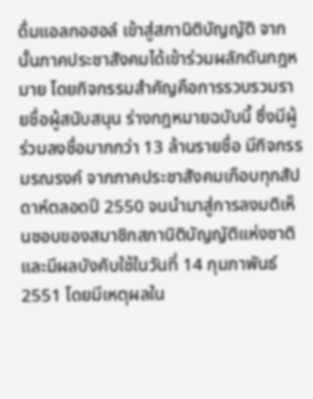ดื่มแอลกอฮอล์ เข้าสู่สภานิติบัญญัติ จากนั้นภาคประชาสังคมได้เข้าร่วมผลักดันกฎหมาย โดยกิจกรรมสำคัญคือการรวบรวมรายชื่อผู้สนับสนุน ร่างกฎหมายฉบับนี้ ซึ่งมีผู้ร่วมลงชื่อมากกว่า 13 ล้านรายชื่อ มีกิจกรรมรณรงค์ จากภาคประชาสังคมเกือบทุกสัปดาห์ตลอดปี 2550 จนนำมาสู่การลงมติเห็นชอบของสมาชิกสภานิติบัญญัติแห่งชาติและมีผลบังคับใช้ในวันที่ 14 กุมภาพันธ์ 2551 โดยมีเหตุผลใน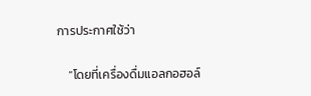การประกาศใช้ว่า

    “โดยที่เครื่องดื่มแอลกอฮอล์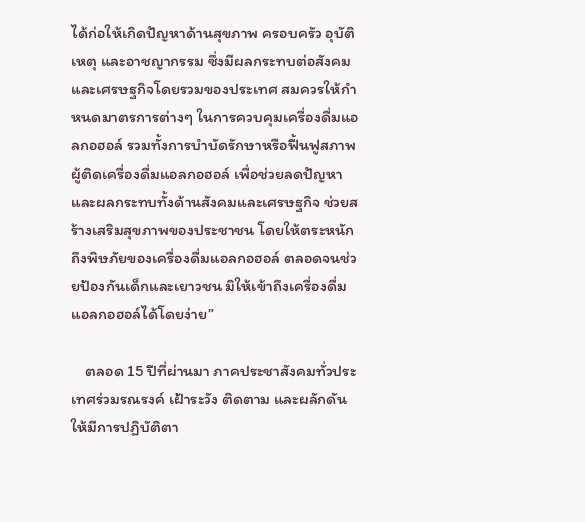ได้ก่อให้เกิดปัญหาด้านสุขภาพ ครอบครัว อุบัติเหตุ และอาชญากรรม ซึ่งมีผลกระทบต่อสังคมและเศรษฐกิจโดยรวมของประเทศ สมควรให้กำหนดมาตรการต่างๆ ในการควบคุมเครื่องดื่มแอลกอฮอล์ รวมทั้งการบำบัดรักษาหรือฟื้นฟูสภาพผู้ติดเครื่องดื่มแอลกอฮอล์ เพื่อช่วยลดปัญหาและผลกระทบทั้งด้านสังคมและเศรษฐกิจ ช่วยสร้างเสริมสุขภาพของประชาชน โดยให้ตระหนักถึงพิษภัยของเครื่องดื่มแอลกอฮอล์ ตลอดจนช่วยป้องกันเด็กและเยาวชน มิให้เข้าถึงเครื่องดื่มแอลกอฮอล์ได้โดยง่าย”

    ตลอด 15 ปีที่ผ่านมา ภาคประชาสังคมทั่วประเทศร่วมรณรงค์ เฝ้าระวัง ติดตาม และผลักดันให้มีการปฏิบัติตา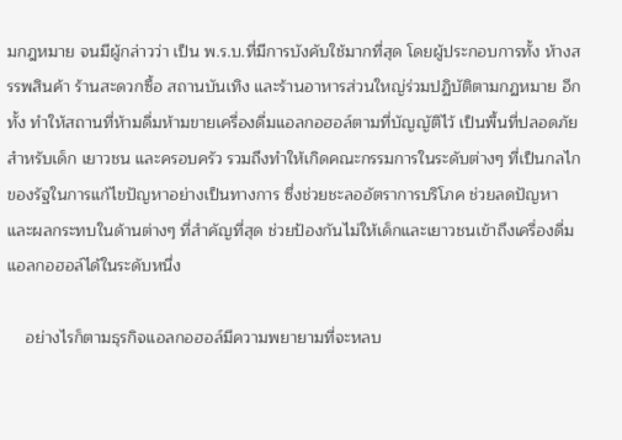มกฎหมาย จนมีผู้กล่าวว่า เป็น พ.ร.บ.ที่มีการบังคับใช้มากที่สุด โดยผู้ประกอบการทั้ง ห้างสรรพสินค้า ร้านสะดวกซื้อ สถานบันเทิง และร้านอาหารส่วนใหญ่ร่วมปฏิบัติตามกฏหมาย อีกทั้ง ทำให้สถานที่ห้ามดื่มห้ามขายเครื่องดื่มแอลกอฮอล์ตามที่บัญญัติไว้ เป็นพื้นที่ปลอดภัยสำหรับเด็ก เยาวชน และครอบครัว รวมถึงทำให้เกิดคณะกรรมการในระดับต่างๆ ที่เป็นกลไกของรัฐในการแก้ไขปัญหาอย่างเป็นทางการ ซึ่งช่วยชะลออัตราการบริโภค ช่วยลดปัญหาและผลกระทบในด้านต่างๆ ที่สำคัญที่สุด ช่วยป้องกันไม่ให้เด็กและเยาวชนเข้าถึงเครื่องดื่มแอลกอฮอล์ได้ในระดับหนึ่ง

    อย่างไรก็ตามธุรกิจแอลกอฮอล์มีความพยายามที่จะหลบ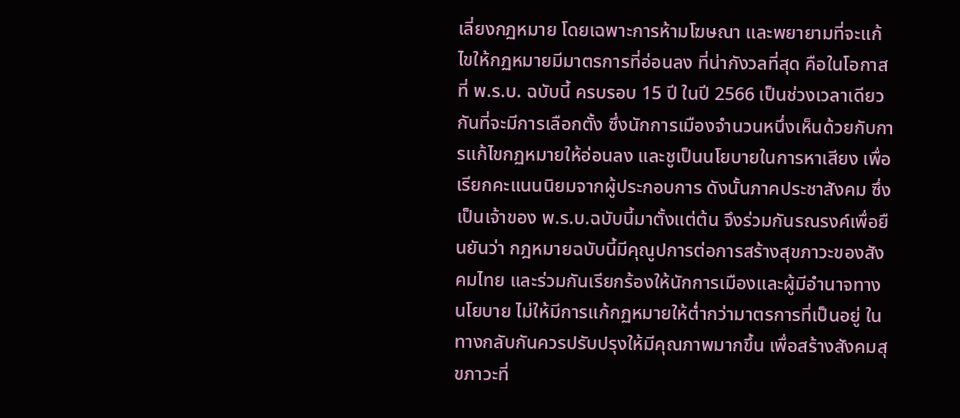เลี่ยงกฏหมาย โดยเฉพาะการห้ามโฆษณา และพยายามที่จะแก้ไขให้กฏหมายมีมาตรการที่อ่อนลง ที่น่ากังวลที่สุด คือในโอกาสที่ พ.ร.บ. ฉบับนี้ ครบรอบ 15 ปี ในปี 2566 เป็นช่วงเวลาเดียวกันที่จะมีการเลือกตั้ง ซึ่งนักการเมืองจำนวนหนึ่งเห็นด้วยกับการแก้ไขกฏหมายให้อ่อนลง และชูเป็นนโยบายในการหาเสียง เพื่อเรียกคะแนนนิยมจากผู้ประกอบการ ดังนั้นภาคประชาสังคม ซึ่งเป็นเจ้าของ พ.ร.บ.ฉบับนี้มาตั้งแต่ต้น จึงร่วมกันรณรงค์เพื่อยืนยันว่า กฎหมายฉบับนี้มีคุณูปการต่อการสร้างสุขภาวะของสังคมไทย และร่วมกันเรียกร้องให้นักการเมืองและผู้มีอำนาจทางนโยบาย ไม่ให้มีการแก้กฏหมายให้ต่ำกว่ามาตรการที่เป็นอยู่ ในทางกลับกันควรปรับปรุงให้มีคุณภาพมากขึ้น เพื่อสร้างสังคมสุขภาวะที่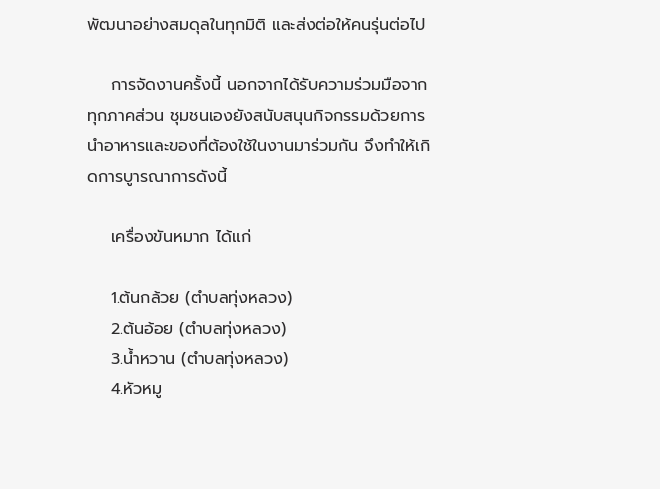พัฒนาอย่างสมดุลในทุกมิติ และส่งต่อให้คนรุ่นต่อไป

    การจัดงานครั้งนี้ นอกจากได้รับความร่วมมือจากทุกภาคส่วน ชุมชนเองยังสนับสนุนกิจกรรมด้วยการนำอาหารและของที่ต้องใช้ในงานมาร่วมกัน จึงทำให้เกิดการบูารณาการดังนี้

    เครื่องขันหมาก ได้แก่

    1.ต้นกล้วย (ตำบลทุ่งหลวง)
    2.ต้นอ้อย (ตำบลทุ่งหลวง)
    3.น้ำหวาน (ตำบลทุ่งหลวง)
    4.หัวหมู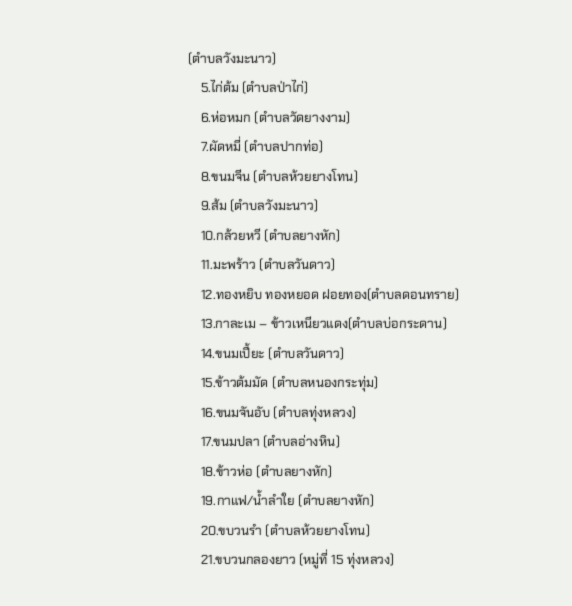(ตำบลวังมะนาว)
    5.ไก่ต้ม (ตำบลป่าไก่)
    6.ห่อหมก (ตำบลวัดยางงาม)
    7.ผัดหมี่ (ตำบลปากท่อ)
    8.ขนมจีน (ตำบลห้วยยางโทน)
    9.ส้ม (ตำบลวังมะนาว)
    10.กล้วยหวี (ตำบลยางหัก)
    11.มะพร้าว (ตำบลวันดาว)
    12.ทองหยิบ ทองหยอด ฝอยทอง(ตำบลดอนทราย)
    13.กาละเม – ข้าวเหนียวแดง(ตำบลบ่อกระดาน)
    14.ขนมเปี้ยะ (ตำบลวันดาว)
    15.ข้าวต้มมัด (ตำบลหนองกระทุ่ม)
    16.ขนมจันอับ (ตำบลทุ่งหลวง)
    17.ขนมปลา (ตำบลอ่างหิน)
    18.ข้าวห่อ (ตำบลยางหัก)
    19.กาแฟ/น้ำลำใย (ตำบลยางหัก)
    20.ขบวนรำ (ตำบลห้วยยางโทน)
    21.ขบวนกลองยาว (หมู่ที่ 15 ทุ่งหลวง)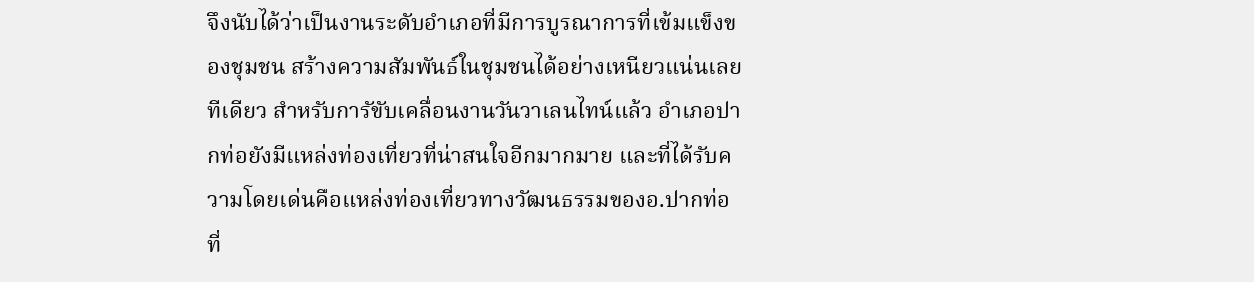จึงนับได้ว่าเป็นงานระดับอำเภอที่มีการบูรณาการที่เข้มแข็งของชุมชน สร้างความสัมพันธ์ในชุมชนได้อย่างเหนียวแน่นเลยทีเดียว สำหรับการัขับเคลื่อนงานวันวาเลนไทน์แล้ว อำเภอปากท่อยังมีแหล่งท่องเที่ยวที่น่าสนใจอีกมากมาย และที่ได้รับความโดยเด่นคือแหล่งท่องเที่ยวทางวัฒนธรรมของอ.ปากท่อ ที่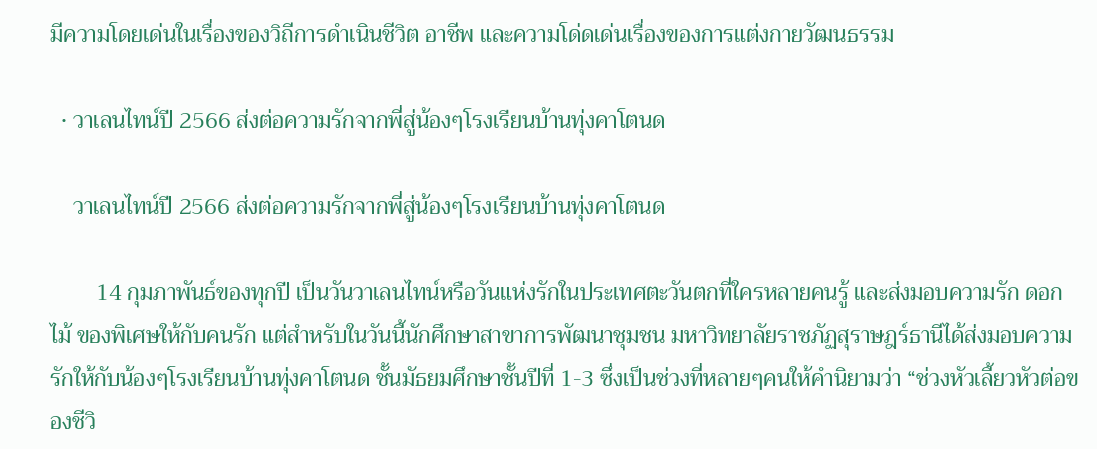มีความโดยเด่นในเรื่องของวิถีการดำเนินชีวิต อาชีพ และความโด่ดเด่นเรื่องของการแต่งกายวัฒนธรรม

  • วาเลนไทน์ปี 2566 ส่งต่อความรักจากพี่สู่น้องๆโรงเรียนบ้านทุ่งคาโตนด

    วาเลนไทน์ปี 2566 ส่งต่อความรักจากพี่สู่น้องๆโรงเรียนบ้านทุ่งคาโตนด

        14 กุมภาพันธ์ของทุกปี เป็นวันวาเลนไทน์หรือวันแห่งรักในประเทศตะวันตกที่ใครหลายคนรู้ และส่งมอบความรัก ดอกไม้ ของพิเศษให้กับคนรัก แต่สำหรับในวันนี้นักศึกษาสาขาการพัฒนาชุมชน มหาวิทยาลัยราชภัฏสุราษฎร์ธานีได้ส่งมอบความรักให้กับน้องๆโรงเรียนบ้านทุ่งคาโตนด ชั้นมัธยมศึกษาชั้นปีที่ 1-3 ซึ่งเป็นช่วงที่หลายๆคนให้คำนิยามว่า “ช่วงหัวเลี้ยวหัวต่อของชีวิ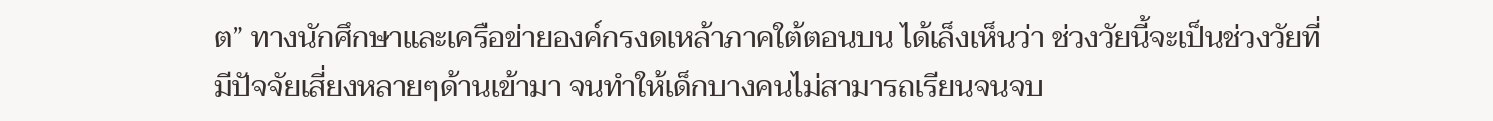ต” ทางนักศึกษาและเครือข่ายองค์กรงดเหล้าภาคใต้ตอนบน ได้เล็งเห็นว่า ช่วงวัยนี้จะเป็นช่วงวัยที่มีปัจจัยเสี่ยงหลายๆด้านเข้ามา จนทำให้เด็กบางคนไม่สามารถเรียนจนจบ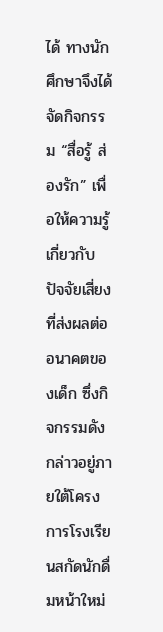ได้ ทางนักศึกษาจึงได้จัดกิจกรรม “สื่อรู้ ส่องรัก” เพื่อให้ความรู้เกี่ยวกับปัจจัยเสี่ยงที่ส่งผลต่ออนาคตของเด็ก ซึ่งกิจกรรมดังกล่าวอยู่ภายใต้โครงการโรงเรียนสกัดนักดื่มหน้าใหม่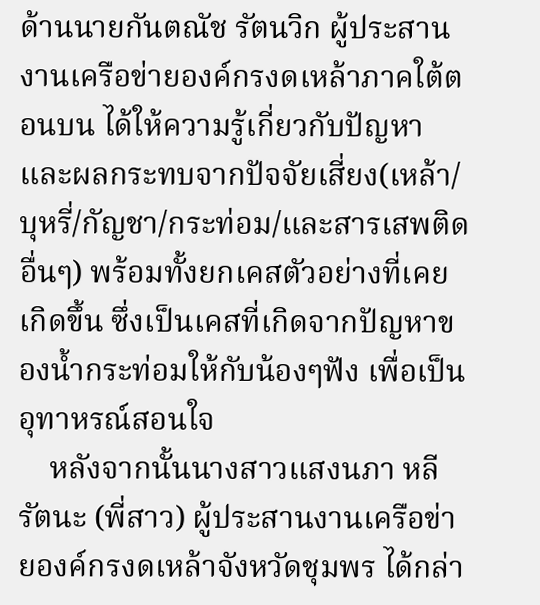ด้านนายกันตณัช รัตนวิก ผู้ประสานงานเครือข่ายองค์กรงดเหล้าภาคใต้ตอนบน ได้ให้ความรู้เกี่ยวกับปัญหาและผลกระทบจากปัจจัยเสี่ยง(เหล้า/บุหรี่/กัญชา/กระท่อม/และสารเสพติดอื่นๆ) พร้อมทั้งยกเคสตัวอย่างที่เคยเกิดขึ้น ซึ่งเป็นเคสที่เกิดจากปัญหาของน้ำกระท่อมให้กับน้องๆฟัง เพื่อเป็นอุทาหรณ์สอนใจ
    หลังจากนั้นนางสาวแสงนภา หลีรัตนะ (พี่สาว) ผู้ประสานงานเครือข่ายองค์กรงดเหล้าจังหวัดชุมพร ได้กล่า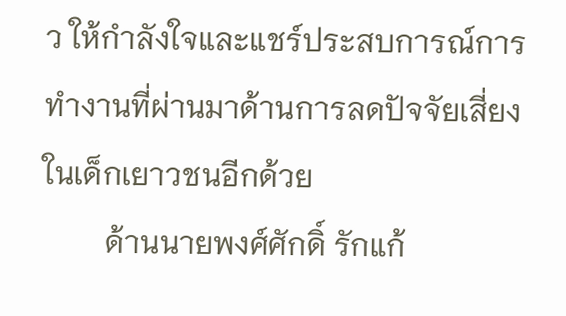ว ให้กำลังใจและแชร์ประสบการณ์การทำงานที่ผ่านมาด้านการลดปัจจัยเสี่ยงในเด็กเยาวชนอีกด้วย
        ด้านนายพงศ์ศักดิ์ รักแก้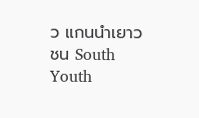ว แกนนำเยาวชน South Youth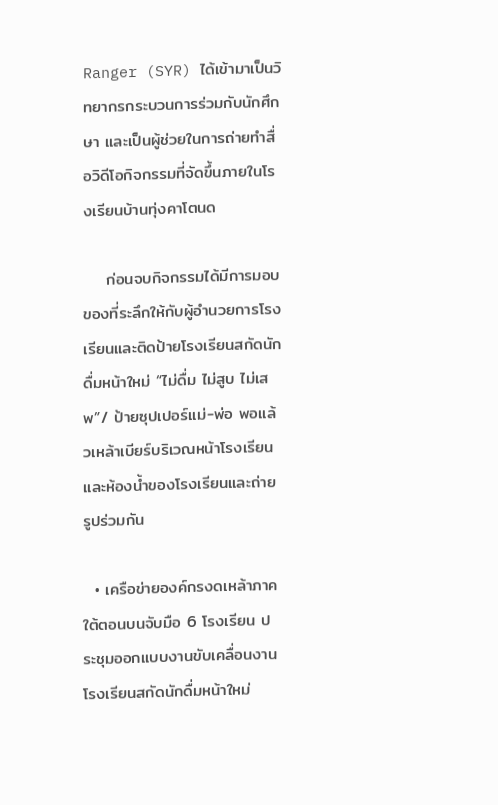Ranger (SYR) ได้เข้ามาเป็นวิทยากรกระบวนการร่วมกับนักศึกษา และเป็นผู้ช่วยในการถ่ายทำสื่อวิดีโอกิจกรรมที่จัดขึ้นภายในโรงเรียนบ้านทุ่งคาโตนด

    ก่อนจบกิจกรรมได้มีการมอบของที่ระลึกให้กับผู้อำนวยการโรงเรียนและติดป้ายโรงเรียนสกัดนักดื่มหน้าใหม่ “ไม่ดื่ม ไม่สูบ ไม่เสพ”/ ป้ายซุปเปอร์แม่-พ่อ พอแล้วเหล้าเบียร์บริเวณหน้าโรงเรียนและห้องน้ำของโรงเรียนและถ่ายรูปร่วมกัน

  • เครือข่ายองค์กรงดเหล้าภาคใต้ตอนบนจับมือ 6 โรงเรียน ประชุมออกแบบงานขับเคลื่อนงานโรงเรียนสกัดนักดื่มหน้าใหม่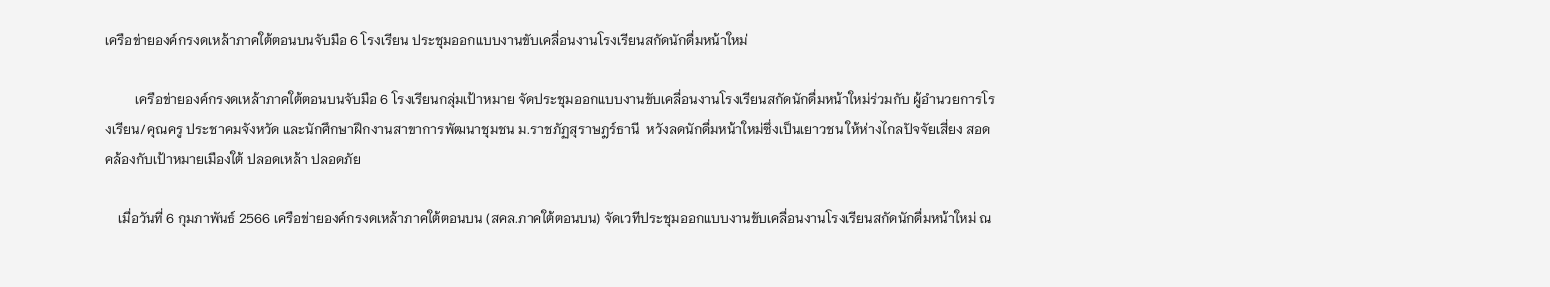เครือข่ายองค์กรงดเหล้าภาคใต้ตอนบนจับมือ 6 โรงเรียน ประชุมออกแบบงานขับเคลื่อนงานโรงเรียนสกัดนักดื่มหน้าใหม่

         เครือข่ายองค์กรงดเหล้าภาคใต้ตอนบนจับมือ 6 โรงเรียนกลุ่มเป้าหมาย จัดประชุมออกแบบงานขับเคลื่อนงานโรงเรียนสกัดนักดื่มหน้าใหม่ร่วมกับ ผู้อำนวยการโรงเรียน/คุณครู ประชาคมจังหวัด และนักศึกษาฝึกงานสาขาการพัฒนาชุมชน ม.ราชภัฏสุราษฎร์ธานี  หวังลดนักดื่มหน้าใหม่ซึ่งเป็นเยาวชน ให้ห่างไกลปัจจัยเสี่ยง สอดคล้องกับเป้าหมายเมืองใต้ ปลอดเหล้า ปลอดภัย

    เมื่อวันที่ 6 กุมภาพันธ์ 2566 เครือข่ายองค์กรงดเหล้าภาคใต้ตอนบน (สคล.ภาคใต้ตอนบน) จัดเวทีประชุมออกแบบงานขับเคลื่อนงานโรงเรียนสกัดนักดื่มหน้าใหม่ ณ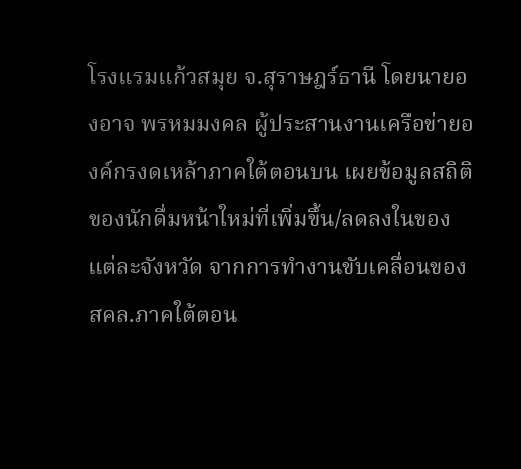โรงแรมแก้วสมุย จ.สุราษฎร์ธานี โดยนายองอาจ พรหมมงคล ผู้ประสานงานเครือข่ายองค์กรงดเหล้าภาคใต้ตอนบน เผยข้อมูลสถิติของนักดื่มหน้าใหม่ที่เพิ่มขึ้น/ลดลงในของแต่ละจังหวัด จากการทำงานขับเคลื่อนของ สคล.ภาคใต้ตอน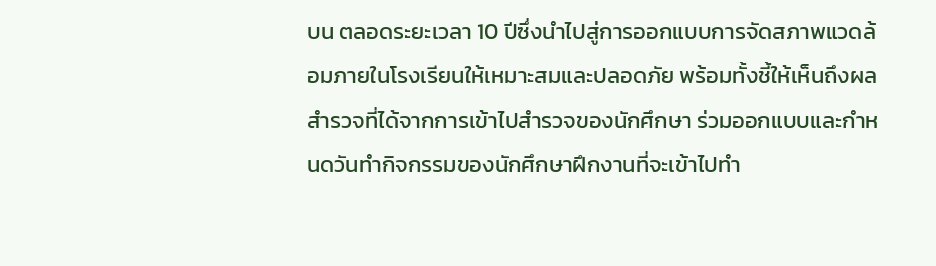บน ตลอดระยะเวลา 10 ปีซึ่งนำไปสู่การออกแบบการจัดสภาพแวดล้อมภายในโรงเรียนให้เหมาะสมและปลอดภัย พร้อมทั้งชี้ให้เห็นถึงผลสำรวจที่ได้จากการเข้าไปสำรวจของนักศึกษา ร่วมออกแบบและกำหนดวันทำกิจกรรมของนักศึกษาฝึกงานที่จะเข้าไปทำ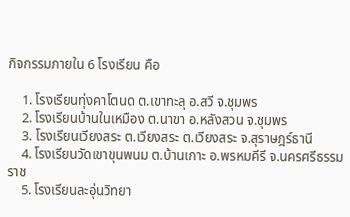กิจกรรมภายใน 6 โรงเรียน คือ

    1. โรงเรียนทุ่งคาโตนด ต.เขาทะลุ อ.สวี จ.ชุมพร
    2. โรงเรียนบ้านในเหมือง ต.นาขา อ.หลังสวน จ.ชุมพร
    3. โรงเรียนเวียงสระ ต.เวียงสระ ต.เวียงสระ จ.สุราษฎร์ธานี
    4. โรงเรียนวัดเขาขุนพนม ต.บ้านเกาะ อ.พรหมคีรี จ.นครศรีธรรมราช
    5. โรงเรียนละอุ่นวิทยา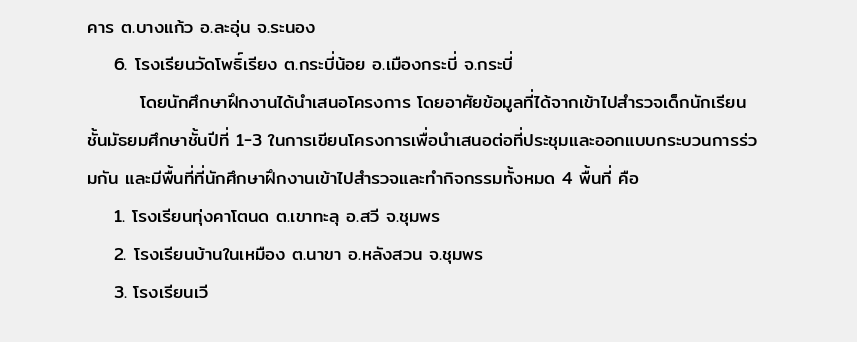คาร ต.บางแก้ว อ.ละอุ่น จ.ระนอง
    6. โรงเรียนวัดโพธิ์เรียง ต.กระบี่น้อย อ.เมืองกระบี่ จ.กระบี่
        โดยนักศึกษาฝึกงานได้นำเสนอโครงการ โดยอาศัยข้อมูลที่ได้จากเข้าไปสำรวจเด็กนักเรียนชั้นมัธยมศึกษาชั้นปีที่ 1-3 ในการเขียนโครงการเพื่อนำเสนอต่อที่ประชุมและออกแบบกระบวนการร่วมกัน และมีพื้นที่ที่นักศึกษาฝึกงานเข้าไปสำรวจและทำกิจกรรมทั้งหมด 4 พื้นที่ คือ
    1. โรงเรียนทุ่งคาโตนด ต.เขาทะลุ อ.สวี จ.ชุมพร
    2. โรงเรียนบ้านในเหมือง ต.นาขา อ.หลังสวน จ.ชุมพร
    3. โรงเรียนเวี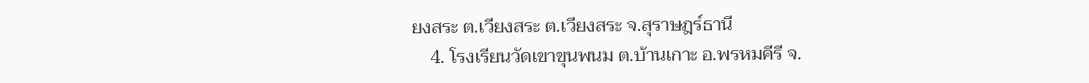ยงสระ ต.เวียงสระ ต.เวียงสระ จ.สุราษฎร์ธานี
    4. โรงเรียนวัดเขาขุนพนม ต.บ้านเกาะ อ.พรหมคีรี จ.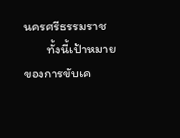นครศรีธรรมราช
        ทั้งนี้เป้าหมายของการขับเค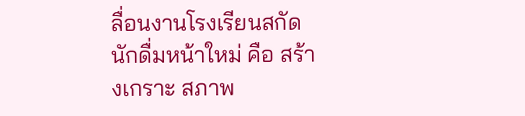ลื่อนงานโรงเรียนสกัดนักดื่มหน้าใหม่ คือ สร้างเกราะ สภาพ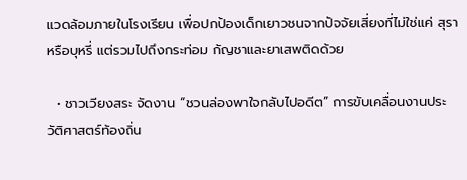แวดล้อมภายในโรงเรียน เพื่อปกป้องเด็กเยาวชนจากปัจจัยเสี่ยงที่ไม่ใช่แค่ สุราหรือบุหรี่ แต่รวมไปถึงกระท่อม กัญชาและยาเสพติดด้วย

  • ชาวเวียงสระ จัดงาน “ชวนล่องพาใจกลับไปอดีต” การขับเคลื่อนงานประวัติศาสตร์ท้องถิ่น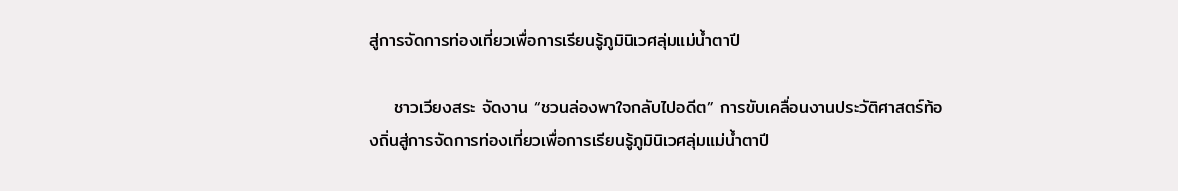สู่การจัดการท่องเที่ยวเพื่อการเรียนรู้ภูมินิเวศลุ่มแม่น้ำตาปี

    ชาวเวียงสระ จัดงาน “ชวนล่องพาใจกลับไปอดีต” การขับเคลื่อนงานประวัติศาสตร์ท้องถิ่นสู่การจัดการท่องเที่ยวเพื่อการเรียนรู้ภูมินิเวศลุ่มแม่น้ำตาปี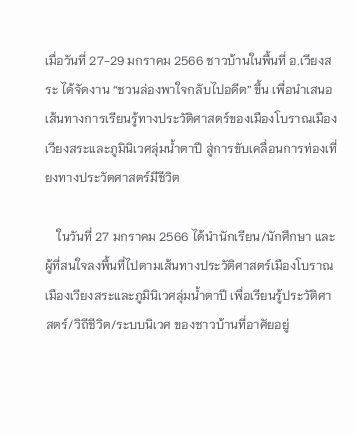เมื่อวันที่ 27-29 มกราคม 2566 ชาวบ้านในพื้นที่ อ.เวียงสระ ได้จัดงาน “ชวนล่องพาใจกลับไปอดีต” ขึ้น เพื่อนำเสนอเส้นทางการเรียนรู้ทางประวัติศาสตร์ของเมืองโบราณเมืองเวียงสระและภูมินิเวศลุ่มน้ำตาปี สู่การขับเคลื่อนการท่องเที่ยงทางประวัตศาสตร์มีชีวิต

    ในวันที่ 27 มกราคม 2566 ได้นำนักเรียน/นักศึกษา และผู้ที่สนใจลงพื้นที่ไปตามเส้นทางประวัติศาสตร์เมืองโบราณเมืองเวียงสระและภูมินิเวศลุ่มน้ำตาปี เพื่อเรียนรู้ประวัติศาสตร์/วิถีชีวิต/ระบบนิเวศ ของชาวบ้านที่อาศัยอยู่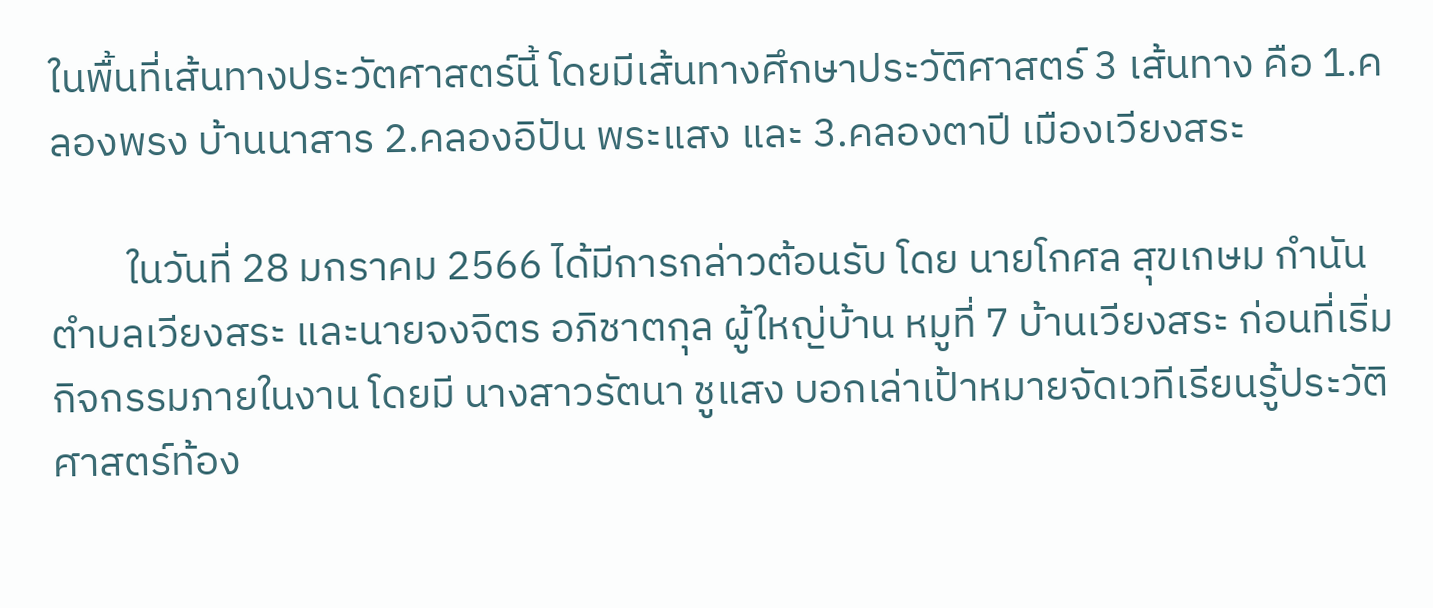ในพื้นที่เส้นทางประวัตศาสตร์นี้ โดยมีเส้นทางศึกษาประวัติศาสตร์ 3 เส้นทาง คือ 1.คลองพรง บ้านนาสาร 2.คลองอิปัน พระแสง และ 3.คลองตาปี เมืองเวียงสระ

        ในวันที่ 28 มกราคม 2566 ได้มีการกล่าวต้อนรับ โดย นายโกศล สุขเกษม กำนันตำบลเวียงสระ และนายจงจิตร อภิชาตกุล ผู้ใหญ่บ้าน หมูที่ 7 บ้านเวียงสระ ก่อนที่เริ่มกิจกรรมภายในงาน โดยมี นางสาวรัตนา ชูแสง บอกเล่าเป้าหมายจัดเวทีเรียนรู้ประวัติศาสตร์ท้อง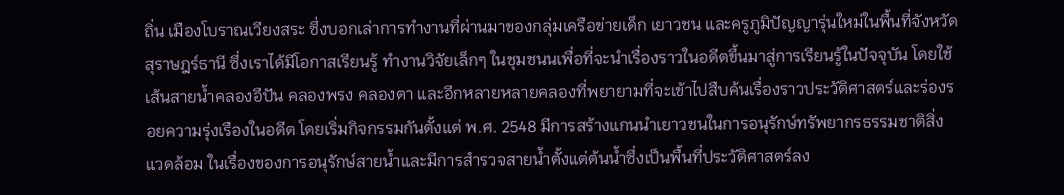ถิ่น เมืองโบราณเวียงสระ ซึ่งบอกเล่าการทำงานที่ผ่านมาของกลุ่มเครือข่ายเด็ก เยาวชน และครูภูมิปัญญารุ่นใหม่ในพื้นที่จังหวัดสุราษฎร์ธานี ซึ่งเราได้มีโอกาสเรียนรู้ ทำงานวิจัยเล็กๆ ในชุมชนนเพื่อที่จะนําเรื่องราวในอดีตขึ้นมาสู่การเรียนรู้ในปัจจุบัน โดยใช้เส้นสายน้ำคลองอีปัน คลองพรง คลองตา และอีกหลายหลายคลองที่พยายามที่จะเข้าไปสืบค้นเรื่องราวประวัติศาสตร์และร่องรอยความรุ่งเรืองในอดีต โดยเริ่มกิจกรรมกันตั้งแต่ พ.ศ. 2548 มีการสร้างแกนนําเยาวชนในการอนุรักษ์ทรัพยากรธรรมชาติสิ่งแวดล้อม ในเรื่องของการอนุรักษ์สายน้ำและมีการสํารวจสายน้ำตั้งแต่ต้นน้ำซึ่งเป็นพื้นที่ประวัติศาสตร์ลง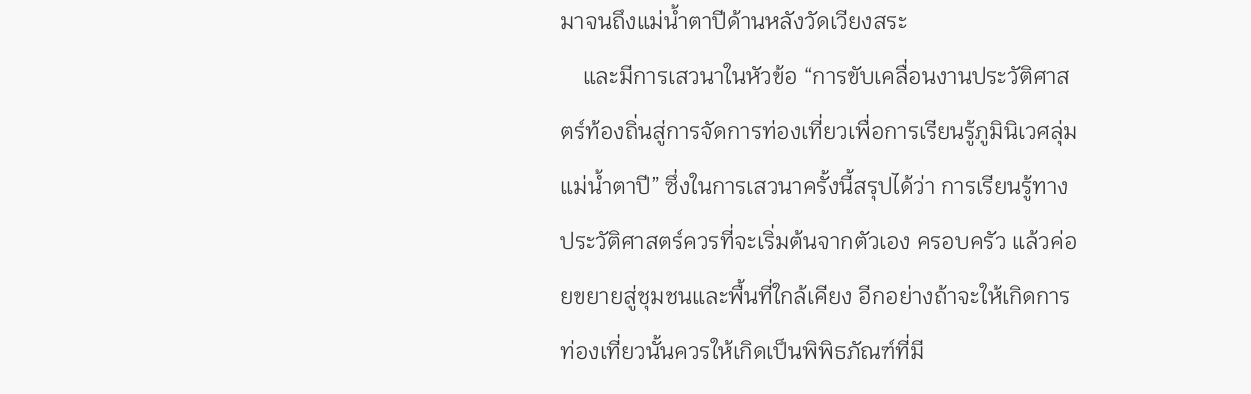มาจนถึงแม่น้ำตาปีด้านหลังวัดเวียงสระ
    และมีการเสวนาในหัวข้อ “การขับเคลื่อนงานประวัติศาสตร์ท้องถิ่นสู่การจัดการท่องเที่ยวเพื่อการเรียนรู้ภูมินิเวศลุ่มแม่น้ำตาปี” ซึ่งในการเสวนาครั้งนี้สรุปได้ว่า การเรียนรู้ทางประวัติศาสตร์ควรที่จะเริ่มต้นจากตัวเอง ครอบครัว แล้วค่อยขยายสู่ชุมชนและพื้นที่ใกล้เคียง อีกอย่างถ้าจะให้เกิดการท่องเที่ยวนั้นควรให้เกิดเป็นพิพิธภัณฑ์ที่มี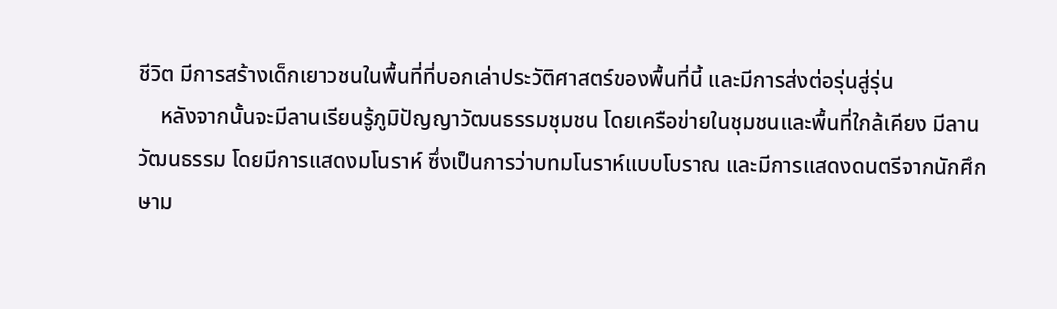ชีวิต มีการสร้างเด็กเยาวชนในพื้นที่ที่บอกเล่าประวัติศาสตร์ของพื้นที่นี้ และมีการส่งต่อรุ่นสู่รุ่น
    หลังจากนั้นจะมีลานเรียนรู้ภูมิปัญญาวัฒนธรรมชุมชน โดยเครือข่ายในชุมชนและพื้นที่ใกล้เคียง มีลานวัฒนธรรม โดยมีการแสดงมโนราห์ ซึ่งเป็นการว่าบทมโนราห์แบบโบราณ และมีการแสดงดนตรีจากนักศึกษาม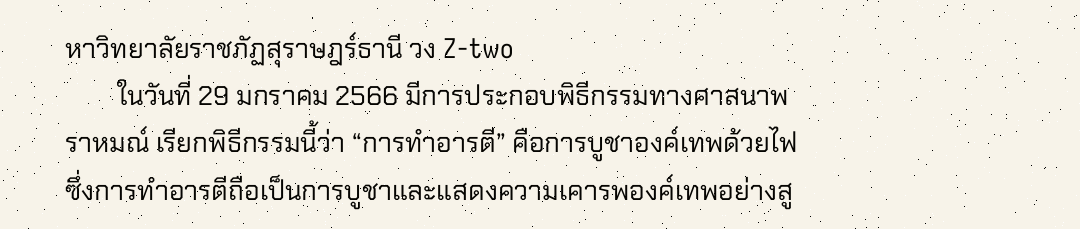หาวิทยาลัยราชภัฏสุราษฎร์ธานี วง Z-two
        ในวันที่ 29 มกราคม 2566 มีการประกอบพิธีกรรมทางศาสนาพราหมณ์ เรียกพิธีกรรมนี้ว่า “การทำอารตี” คือการบูชาองค์เทพด้วยไฟ ซึ่งการทำอารตีถือเป็นการบูชาและแสดงความเคารพองค์เทพอย่างสู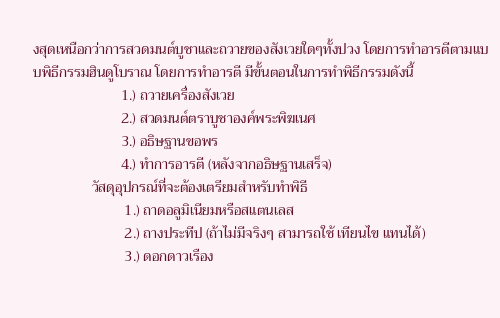งสุดเหนือกว่าการสวดมนต์บูชาและถวายของสังเวยใดๆทั้งปวง โดยการทำอารตีตามแบบพิธีกรรมฮินดูโบราณ โดยการทำอารตี มีขั้นตอนในการทำพิธีกรรมดังนี้
                        1.) ถวายเครื่องสังเวย
                        2.) สวดมนต์ตราบูชาองค์พระพิฆเนศ
                        3.) อธิษฐานขอพร
                        4.) ทำการอารตี (หลังจากอธิษฐานเสร็จ)
                วัสดุอุปกรณ์ที่จะต้องเตรียมสำหรับทำพิธี
                         1.) ถาดอลูมิเนียมหรือสแตนเลส
                         2.) ถางประทีป (ถ้าไม่มีจริงๆ สามารถใช้ เทียนไข แทนได้)
                         3.) ดอกดาวเรือง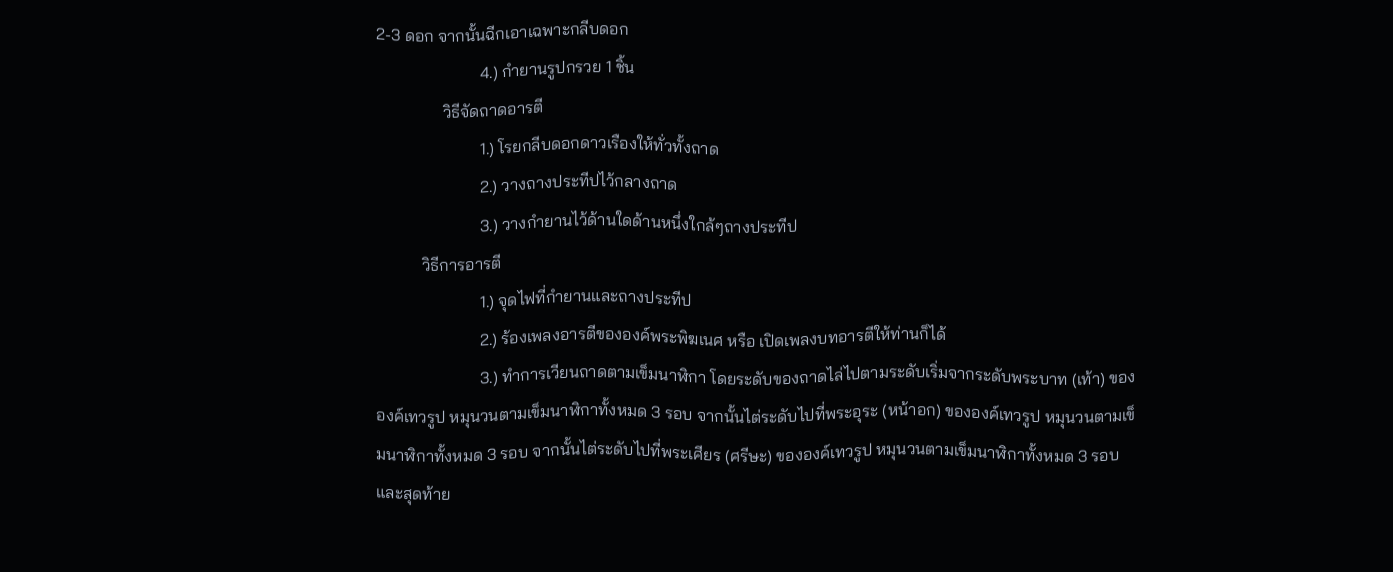2-3 ดอก จากนั้นฉีกเอาเฉพาะกลีบดอก
                         4.) กำยานรูปกรวย 1 ชิ้น
                วิธีจัดถาดอารตี
                         1.) โรยกลีบดอกดาวเรืองให้ทั่วทั้งถาด
                         2.) วางถางประทีปไว้กลางถาด
                         3.) วางกำยานไว้ด้านใดด้านหนึ่งใกล้ๆถางประทีป
           วิธีการอารตี
                         1.) จุดไฟที่กำยานและถางประทีป
                         2.) ร้องเพลงอารตีขององค์พระพิฆเนศ หรือ เปิดเพลงบทอารตีให้ท่านก็ได้
                         3.) ทำการเวียนถาดตามเข็มนาฬิกา โดยระดับของถาดไล่ไปตามระดับเริ่มจากระดับพระบาท (เท้า) ขององค์เทวรูป หมุนวนตามเข็มนาฬิกาทั้งหมด 3 รอบ จากนั้นไต่ระดับไปที่พระอุระ (หน้าอก) ขององค์เทวรูป หมุนวนตามเข็มนาฬิกาทั้งหมด 3 รอบ จากนั้นไต่ระดับไปที่พระเศียร (ศรีษะ) ขององค์เทวรูป หมุนวนตามเข็มนาฬิกาทั้งหมด 3 รอบ และสุดท้าย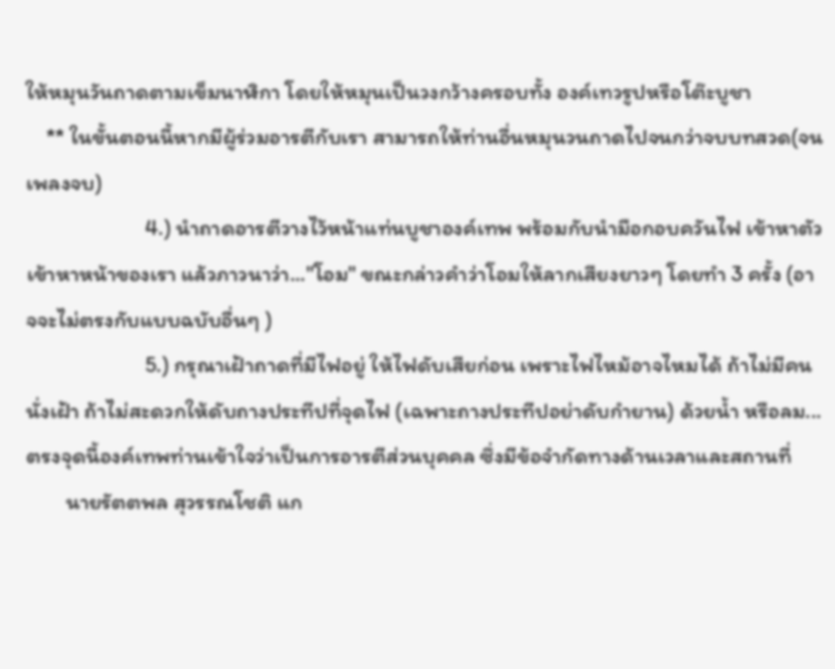ให้หมุนวันถาดตามเข็มนาฬิกา โดยให้หมุนเป็นวงกว้างครอบทั้ง องค์เทวรูปหรือโต๊ะบูชา
    ** ในขั้นตอนนี้หากมีผู้ร่วมอารตีกับเรา สามารถให้ท่านอื่นหมุนวนถาดไปจนกว่าจบบทสวด(จนเพลงจบ)
                        4.) นำถาดอารตีวางไว้หน้าแท่นบูชาองค์เทพ พร้อมกับนำมือกอบควันไฟ เข้าหาตัว เข้าหาหน้าของเรา แล้วภาวนาว่า..."โอม" ขณะกล่าวคำว่าโอมให้ลากเสียงยาวๆ โดยทำ 3 ครั้ง (อาจจะไม่ตรงกับแบบฉบับอื่นๆ )
                        5.) กรุณาเฝ้าถาดที่มีไฟอยู่ ให้ไฟดับเสียก่อน เพราะไฟไหม้อาจไหมได้ ถ้าไม่มีคนนั่งเฝ้า ถ้าไม่สะดวกให้ดับถางประทีปที่จุดไฟ (เฉพาะถางประทีปอย่าดับกำยาน) ด้วยน้ำ หรือลม...ตรงจุดนี้องค์เทพท่านเข้าใจว่าเป็นการอารตีส่วนบุคคล ซึ่งมีข้อจำกัดทางด้านเวลาและสถานที่
        นายรัตตพล สุวรรณโชติ แก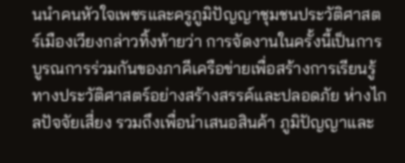นนำคนหัวใจเพชรและครูภูมิปัญญาชุมชนประวัติศาสตร์เมืองเวียงกล่าวทิ้งท้ายว่า การจัดงานในครั้งนี้เป็นการบูรณการร่วมกันของภาคีเครือข่ายเพื่อสร้างการเรียนรู้ทางประวัติศาสตร์อย่างสร้างสรรค์และปลอดภัย ห่างไกลปัจจัยเสี่ยง รวมถึงเพื่อนำเสนอสินค้า ภูมิปัญญาและ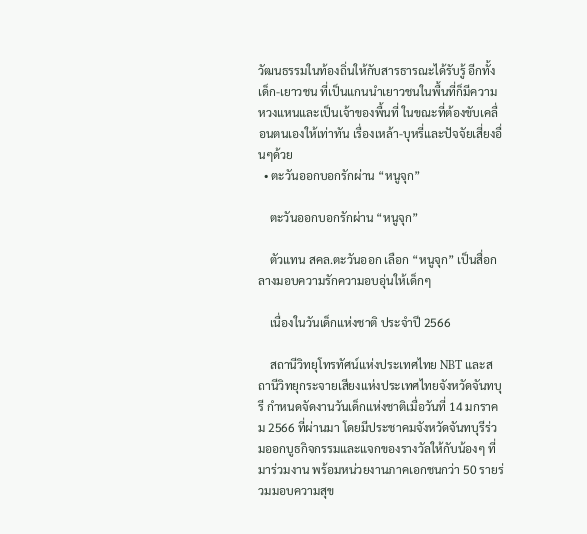วัฒนธรรมในท้องถิ่นให้กับสารธารณะได้รับรู้ อีกทั้งเด็ก-เยาวชน ที่เป็นแกนนำเยาวชนในพื้นที่ก็มีความหวงแหนและเป็นเจ้าของพื้นที่ ในขณะที่ต้องขับเคลื่อนตนเองให้เท่าทัน เรื่องเหล้า-บุหรี่และปัจจัยเสี่ยงอื่นๆด้วย
  • ตะวันออกบอกรักผ่าน “หนูจุก”

    ตะวันออกบอกรักผ่าน “หนูจุก”

    ตัวแทน สคล.ตะวันออก เลือก “หนูจุก” เป็นสื่อกลางมอบความรักความอบอุ่นให้เด็กๆ

    เนื่องในวันเด็กแห่งชาติ ประจำปี 2566

    สถานีวิทยุโทรทัศน์แห่งประเทศไทย NBT และสถานีวิทยุกระจายเสียงแห่งประเทศไทยจังหวัดจันทบุรี กำหนดจัดงานวันเด็กแห่งชาติเมื่อวันที่ 14 มกราคม 2566 ที่ผ่านมา โดยมีประชาคมจังหวัดจันทบุรีร่วมออกบูธกิจกรรมและแจกของรางวัลให้กับน้องๆ ที่มาร่วมงาน พร้อมหน่วยงานภาคเอกชนกว่า 50 รายร่วมมอบความสุข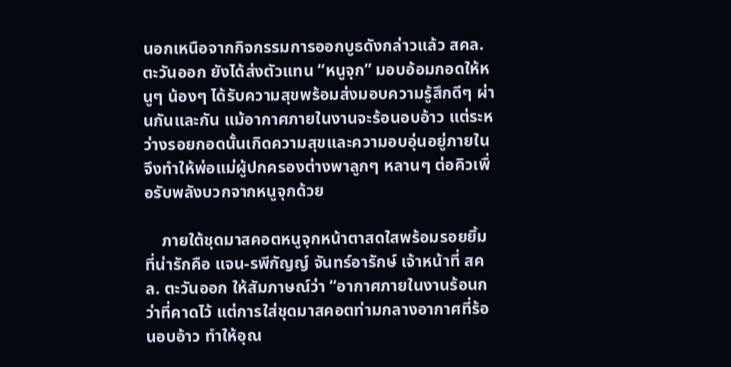นอกเหนือจากกิจกรรมการออกบูธดังกล่าวแล้ว สคล.ตะวันออก ยังได้ส่งตัวแทน “หนูจุก” มอบอ้อมกอดให้หนูๆ น้องๆ ได้รับความสุขพร้อมส่งมอบความรู้สึกดีๆ ผ่านกันและกัน แม้อากาศภายในงานจะร้อนอบอ้าว แต่ระหว่างรอยกอดนั้นเกิดความสุขและความอบอุ่นอยู่ภายใน จึงทำให้พ่อแม่ผู้ปกครองต่างพาลูกๆ หลานๆ ต่อคิวเพื่อรับพลังบวกจากหนูจุกด้วย

    ภายใต้ชุดมาสคอตหนูจุกหน้าตาสดใสพร้อมรอยยิ้มที่น่ารักคือ แจน-รพีกัญญ์ จันทร์อารักษ์ เจ้าหน้าที่ สคล. ตะวันออก ให้สัมภาษณ์ว่า “อากาศภายในงานร้อนกว่าที่คาดไว้ แต่การใส่ชุดมาสคอตท่ามกลางอากาศที่ร้อนอบอ้าว ทำให้อุณ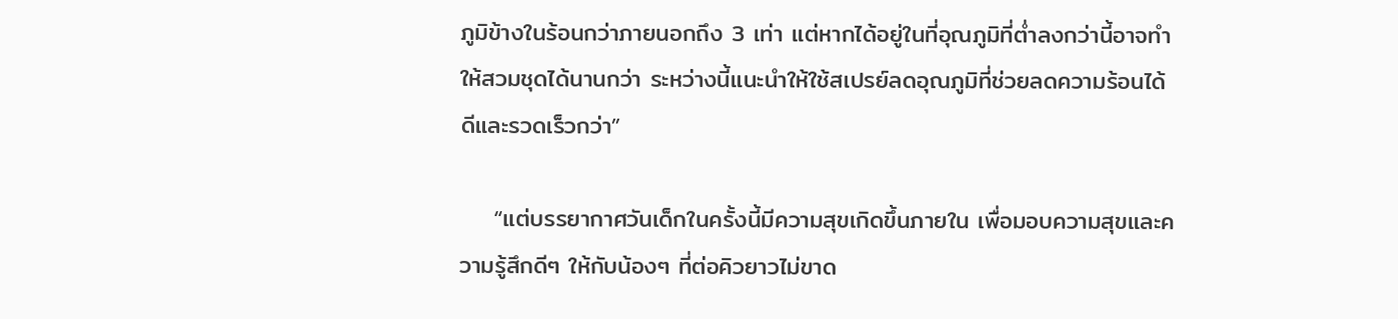ภูมิข้างในร้อนกว่าภายนอกถึง 3 เท่า แต่หากได้อยู่ในที่อุณภูมิที่ต่ำลงกว่านี้อาจทำให้สวมชุดได้นานกว่า ระหว่างนี้แนะนำให้ใช้สเปรย์ลดอุณภูมิที่ช่วยลดความร้อนได้ดีและรวดเร็วกว่า”

    “แต่บรรยากาศวันเด็กในครั้งนี้มีความสุขเกิดขึ้นภายใน เพื่อมอบความสุขและความรู้สึกดีๆ ให้กับน้องๆ ที่ต่อคิวยาวไม่ขาด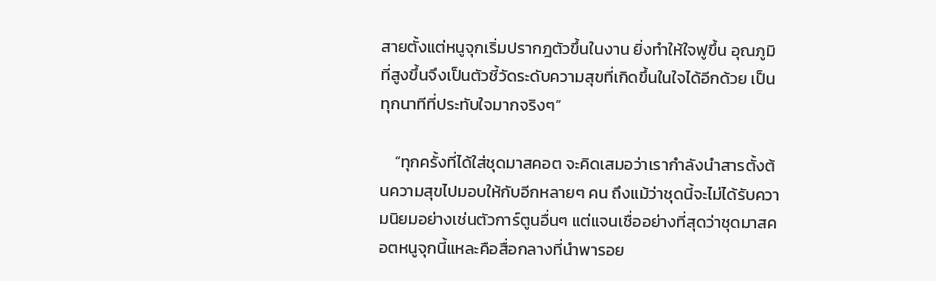สายตั้งแต่หนูจุกเริ่มปรากฎตัวขึ้นในงาน ยิ่งทำให้ใจฟูขึ้น อุณภูมิที่สูงขึ้นจึงเป็นตัวชี้วัดระดับความสุขที่เกิดขึ้นในใจได้อีกด้วย เป็นทุกนาทีที่ประทับใจมากจริงๆ”

    “ทุกครั้งที่ได้ใส่ชุดมาสคอต จะคิดเสมอว่าเรากำลังนำสารตั้งต้นความสุขไปมอบให้กับอีกหลายๆ คน ถึงแม้ว่าชุดนี้จะไม่ได้รับความนิยมอย่างเช่นตัวการ์ตูนอื่นๆ แต่แจนเชื่ออย่างที่สุดว่าชุดมาสคอตหนูจุกนี้แหละคือสื่อกลางที่นำพารอย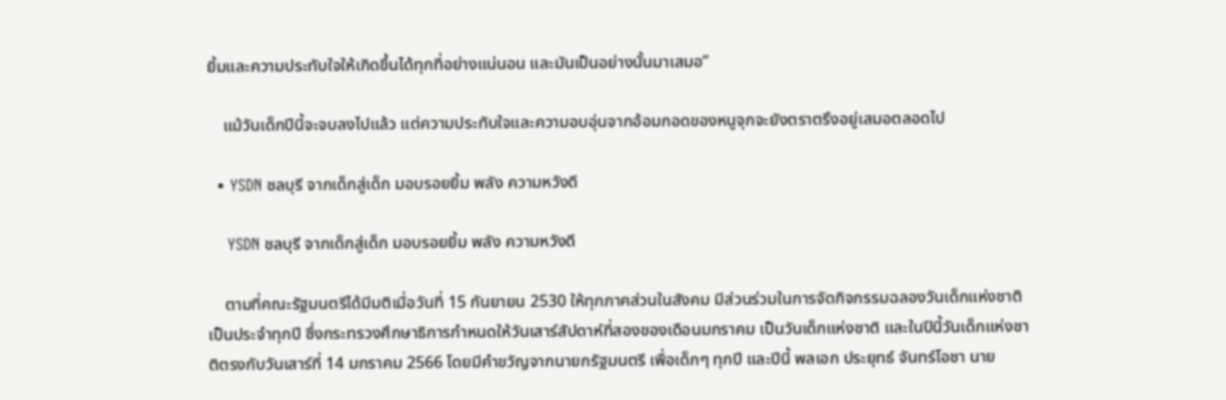ยิ้มและความประทับใจให้เกิดขึ้นได้ทุกที่อย่างแน่นอน และมันเป็นอย่างนั้นมาเสมอ”

    แม้วันเด็กปีนี้จะจบลงไปแล้ว แต่ความประทับใจและความอบอุ่นจากอ้อมกอดของหนูจุกจะยังตราตรึงอยู่เสมอตลอดไป

  • YSDN ชลบุรี จากเด็กสู่เด็ก มอบรอยยิ้ม พลัง ความหวังดี

    YSDN ชลบุรี จากเด็กสู่เด็ก มอบรอยยิ้ม พลัง ความหวังดี

    ตามที่คณะรัฐมนตรีได้มีมติเมื่อวันที่ 15 กันยายน 2530 ให้ทุกภาคส่วนในสังคม มีส่วนร่วมในการจัดกิจกรรมฉลองวันเด็กแห่งชาติ เป็นประจำทุกปี ซึ่งกระทรวงศึกษาธิการกำหนดให้วันเสาร์สัปดาห์ที่สองของเดือนมกราคม เป็นวันเด็กแห่งชาติ และในปีนี้วันเด็กแห่งชาติตรงกับวันเสาร์ที่ 14 มกราคม 2566 โดยมีคำขวัญจากนายกรัฐมนตรี เพื่อเด็กๆ ทุกปี และปีนี้ พลเอก ประยุทธ์ จันทร์โอชา นาย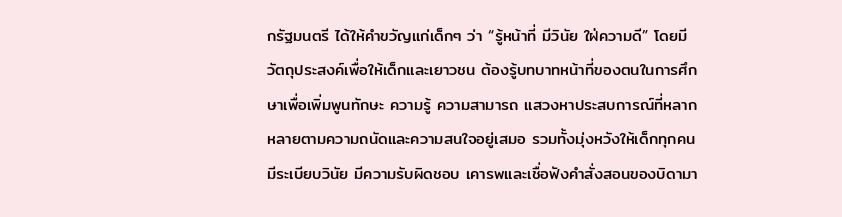กรัฐมนตรี ได้ให้คำขวัญแก่เด็กๆ ว่า “รู้หน้าที่ มีวินัย ใฝ่ความดี” โดยมีวัตถุประสงค์เพื่อให้เด็กและเยาวชน ต้องรู้บทบาทหน้าที่ของตนในการศึกษาเพื่อเพิ่มพูนทักษะ ความรู้ ความสามารถ แสวงหาประสบการณ์ที่หลากหลายตามความถนัดและความสนใจอยู่เสมอ รวมทั้งมุ่งหวังให้เด็กทุกคนมีระเบียบวินัย มีความรับผิดชอบ เคารพและเชื่อฟังคำสั่งสอนของบิดามา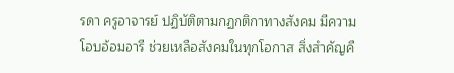รดา ครูอาจารย์ ปฏิบัติตามกฏกติกาทางสังคม มีความโอบอ้อมอารี ช่วยเหลือสังคมในทุกโอกาส สิ่งสำคัญคื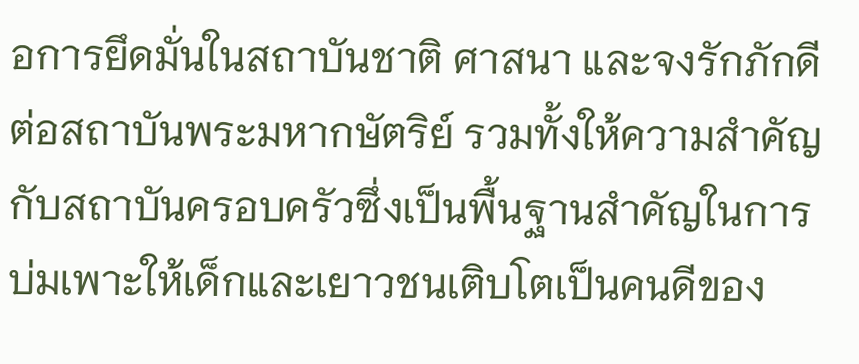อการยึดมั่นในสถาบันชาติ ศาสนา และจงรักภักดีต่อสถาบันพระมหากษัตริย์ รวมทั้งให้ความสำคัญกับสถาบันครอบครัวซึ่งเป็นพื้นฐานสำคัญในการบ่มเพาะให้เด็กและเยาวชนเติบโตเป็นคนดีของ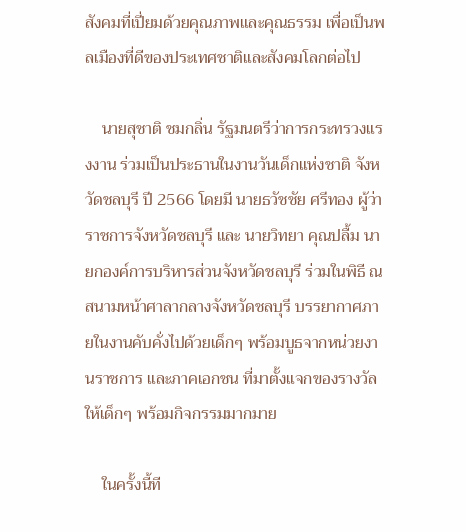สังคมที่เปี่ยมด้วยคุณภาพและคุณธรรม เพื่อเป็นพลเมืองที่ดีของประเทศชาติและสังคมโลกต่อไป

    นายสุชาติ ชมกลิ่น รัฐมนตรีว่าการกระทรวงแรงงาน ร่วมเป็นประธานในงานวันเด็กแห่งชาติ จังหวัดชลบุรี ปี 2566 โดยมี นายธวัชชัย ศรีทอง ผู้ว่าราชการจังหวัดชลบุรี และ นายวิทยา คุณปลื้ม นายกองค์การบริหารส่วนจังหวัดชลบุรี ร่วมในพิธี ณ สนามหน้าศาลากลางจังหวัดชลบุรี บรรยากาศภายในงานคับคั่งไปด้วยเด็กๆ พร้อมบูธจากหน่วยงานราชการ และภาคเอกชน ที่มาตั้งแจกของรางวัลให้เด็กๆ พร้อมกิจกรรมมากมาย

    ในครั้งนี้ที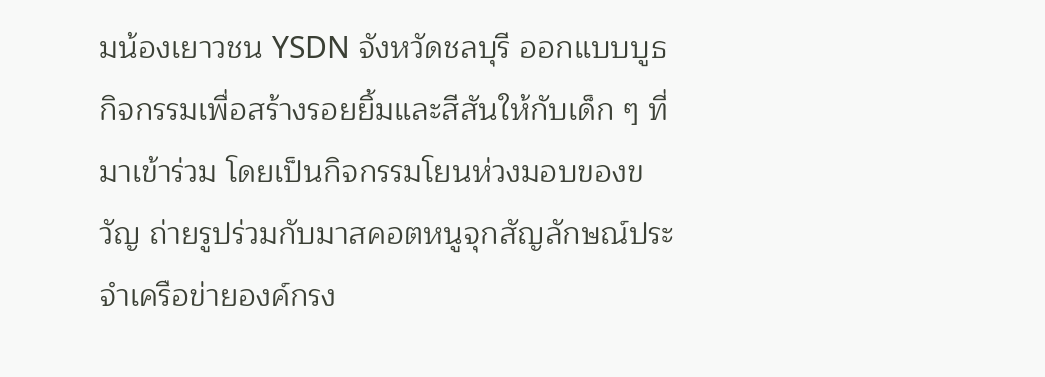มน้องเยาวชน YSDN จังหวัดชลบุรี ออกแบบบูธกิจกรรมเพื่อสร้างรอยยิ้มและสีสันให้กับเด็ก ๆ ที่มาเข้าร่วม โดยเป็นกิจกรรมโยนห่วงมอบของขวัญ ถ่ายรูปร่วมกับมาสคอตหนูจุกสัญลักษณ์ประจำเครือข่ายองค์กรง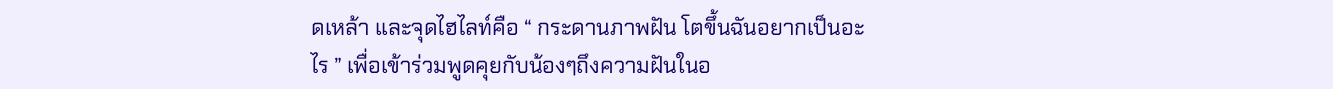ดเหล้า และจุดไฮไลท์คือ “ กระดานภาพฝัน โตขึ้นฉันอยากเป็นอะไร ” เพื่อเข้าร่วมพูดคุยกับน้องๆถึงความฝันในอ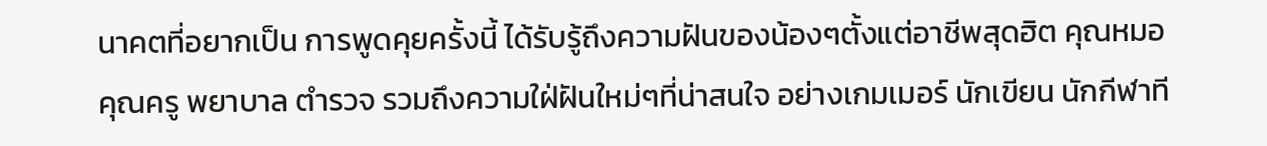นาคตที่อยากเป็น การพูดคุยครั้งนี้ ได้รับรู้ถึงความฝันของน้องๆตั้งแต่อาชีพสุดฮิต คุณหมอ คุณครู พยาบาล ตำรวจ รวมถึงความใฝ่ฝันใหม่ๆที่น่าสนใจ อย่างเกมเมอร์ นักเขียน นักกีฬาที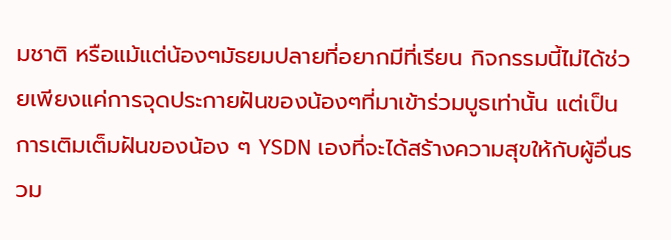มชาติ หรือแม้แต่น้องๆมัธยมปลายที่อยากมีที่เรียน กิจกรรมนี้ไม่ได้ช่วยเพียงแค่การจุดประกายฝันของน้องๆที่มาเข้าร่วมบูธเท่านั้น แต่เป็นการเติมเต็มฝันของน้อง ๆ YSDN เองที่จะได้สร้างความสุขให้กับผู้อื่นรวม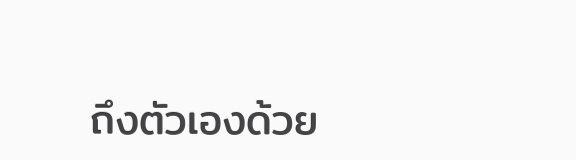ถึงตัวเองด้วย